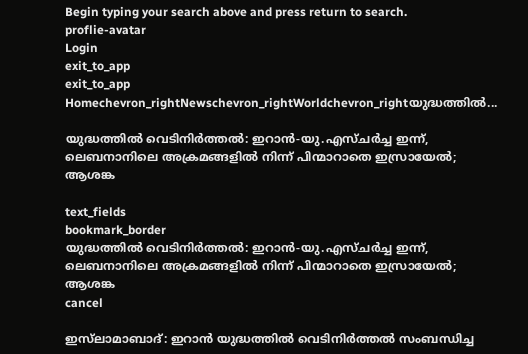Begin typing your search above and press return to search.
proflie-avatar
Login
exit_to_app
exit_to_app
Homechevron_rightNewschevron_rightWorldchevron_rightയുദ്ധത്തിൽ...

യുദ്ധത്തിൽ വെടിനിർത്തൽ: ഇറാൻ-യു.എസ്ചർച്ച ഇന്ന്, ലെബനാനിലെ അക്രമങ്ങളിൽ നിന്ന് പിന്മാറാതെ ഇസ്രായേൽ; ആശങ്ക

text_fields
bookmark_border
യുദ്ധത്തിൽ വെടിനിർത്തൽ: ഇറാൻ-യു.എസ്ചർച്ച ഇന്ന്, ലെബനാനിലെ അക്രമങ്ങളിൽ നിന്ന് പിന്മാറാതെ ഇസ്രായേൽ; ആശങ്ക
cancel

ഇസ്‍ലാമാബാദ്: ഇറാൻ യുദ്ധത്തിൽ വെടിനിർത്തൽ സംബന്ധിച്ച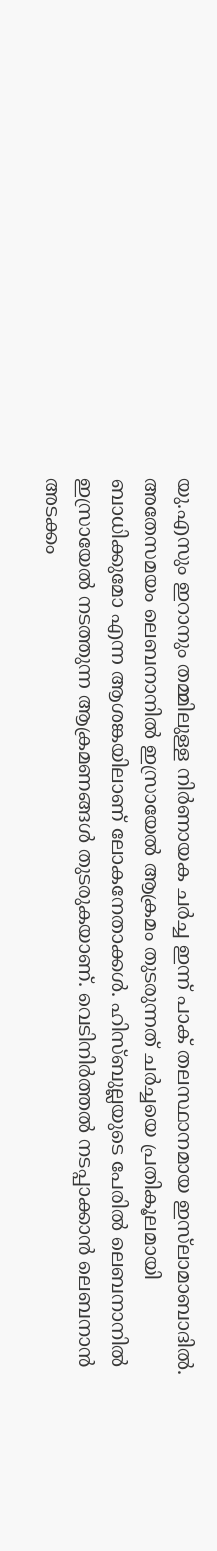യു.എസും ഇറാനും തമ്മിലുള്ള നിർണായക ചർച്ച ഇന്ന് പാക് തലസ്ഥാനമായ ഇസ്‍ലാമാബാദിൽ. അതേസമയം ലെബനാനിൽ ഇസ്രായേൽ ആക്രമം തുടരുന്നത് ചർച്ചയെ പ്രതികൂലമായി ബാധിക്കുമോ എന്ന ആശങ്കയിലാണ് ലോകനേതാക്കൾ. ഹിസ്ബുല്ലയുടെ പേരിൽ ലെബനാനിൽ ഇസ്രായേൽ നടത്തുന്ന ആക്രമണങ്ങൾ തുടരുകയാണ്. വെടിനിർത്തൽ നടപ്പാക്കാൻ ലെബനാൻ അടക്കം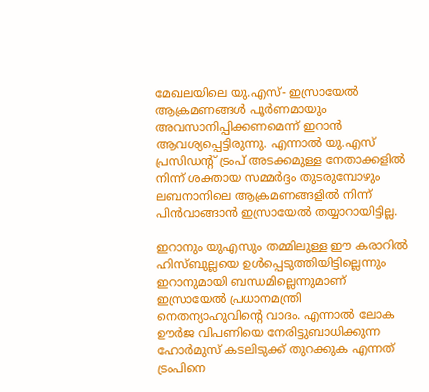മേഖലയിലെ യു.എസ്- ഇസ്രായേൽ ആക്രമണങ്ങൾ പൂർണമായും അവസാനിപ്പിക്കണമെന്ന് ഇറാൻ ആവശ്യപ്പെട്ടിരുന്നു. എന്നാൽ യു.എസ് പ്രസിഡന്‍റ് ട്രംപ് അടക്കമുള്ള നേതാക്കളിൽ നിന്ന് ശക്തായ സമ്മർദ്ദം തുടരുമ്പോഴും ലബനാനിലെ ആക്രമണങ്ങളിൽ നിന്ന് പിൻവാങ്ങാൻ ഇസ്രായേൽ തയ്യാറായിട്ടില്ല.

ഇറാനും യുഎസും തമ്മിലുള്ള ഈ കരാറിൽ ഹിസ്ബുല്ലയെ ഉൾപ്പെടുത്തിയിട്ടില്ലെന്നും ഇറാനുമായി ബന്ധമില്ലെന്നുമാണ് ഇസ്രായേൽ പ്രധാനമന്ത്രി നെതന്യാഹുവിന്‍റെ വാദം. എന്നാൽ ലോക ഊർജ വിപണിയെ നേരിട്ടുബാധിക്കുന്ന ഹോർമുസ് കടലിടുക്ക് തുറക്കുക എന്നത് ട്രംപിനെ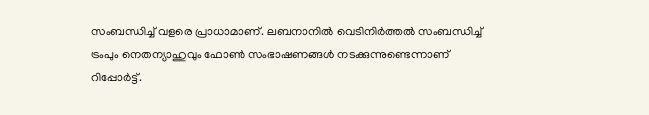സംബന്ധിച്ച് വളരെ പ്രാധാമാണ്. ലബനാനിൽ വെടിനിർത്തൽ സംബന്ധിച്ച് ട്രംപും നെതന്യാഹുവും ഫോൺ സംഭാഷണങ്ങൾ നടക്കുന്നുണ്ടെന്നാണ് റിപ്പോർട്ട്.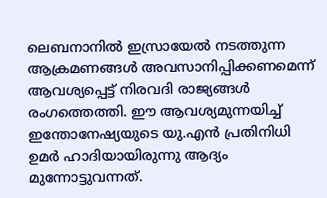ലെബനാനിൽ ഇസ്രായേൽ നടത്തുന്ന ആക്രമണങ്ങൾ അവസാനിപ്പിക്കണമെന്ന് ആവശ്യപ്പെട്ട് നിരവദി രാജ്യങ്ങൾ രംഗത്തെത്തി. ഈ ആവശ്യമുന്നയിച്ച് ഇന്തോനേഷ്യയുടെ യു.എൻ പ്രതിനിധി ഉമർ ഹാദിയായിരുന്നു ആദ്യം മുന്നോട്ടുവന്നത്.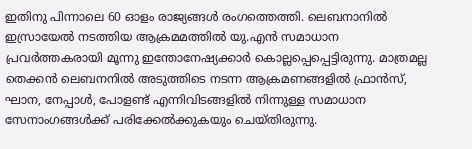ഇതിനു പിന്നാലെ 60 ഓളം രാജ്യങ്ങൾ രംഗത്തെത്തി. ലെബനാനിൽ ഇസ്രായേൽ നടത്തിയ ആക്രമമത്തിൽ യു.എൻ സമാധാന പ്രവർത്തകരായി മൂന്നു ഇന്തോനേഷ്യക്കാർ കൊല്ലപ്പെപ്പെട്ടിരുന്നു. മാത്രമല്ല തെക്കൻ ലെബനനിൽ അടുത്തിടെ നടന്ന ആക്രമണങ്ങളിൽ ഫ്രാൻസ്, ഘാന, നേപ്പാൾ, പോളണ്ട് എന്നിവിടങ്ങളിൽ നിന്നുള്ള സമാധാന സേനാംഗങ്ങൾക്ക് പരിക്കേൽക്കുകയും ചെയ്തിരുന്നു.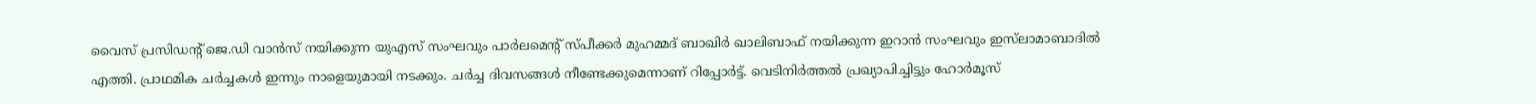വൈസ് പ്രസിഡന്‍റ് ജെ.ഡി വാൻസ് നയിക്കുന്ന യുഎസ് സംഘവും പാർലമെന്‍റ് സ്പീക്കർ മുഹമ്മദ് ബാഖിർ ഖാലിബാഫ് നയിക്കുന്ന ഇറാൻ സംഘവും ഇസ്‍ലാമാബാദിൽ എത്തി. പ്രാഥമിക ചർച്ചകൾ ഇന്നും നാളെയുമായി നടക്കും. ചർച്ച ദിവസങ്ങൾ നീണ്ടേക്കുമെന്നാണ് റിപ്പോർട്ട്. വെടിനിർത്തൽ പ്രഖ്യാപിച്ചിട്ടും ഹോർമൂസ്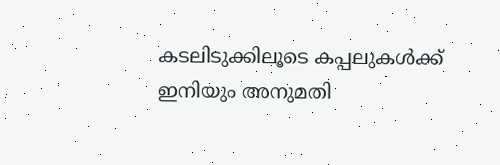കടലിടുക്കിലൂടെ കപ്പലുകൾക്ക് ഇനിയും അനുമതി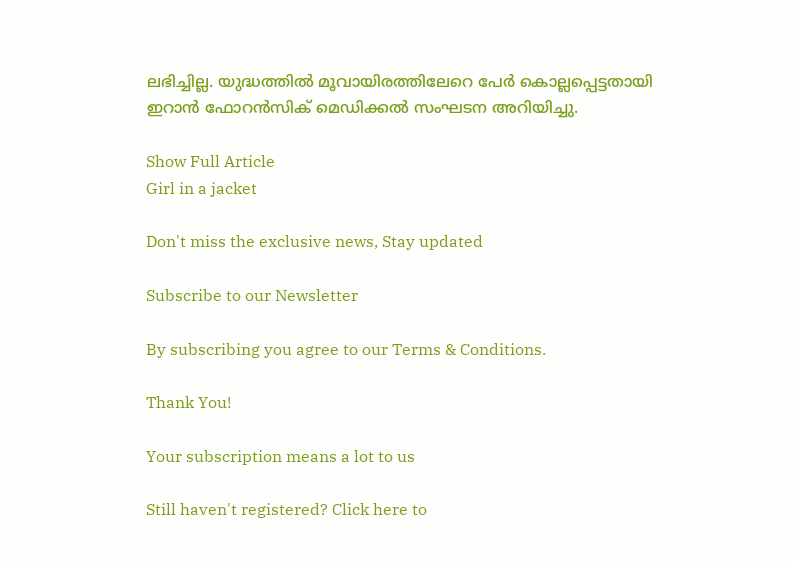ലഭിച്ചില്ല. യുദ്ധത്തിൽ മൂവായിരത്തിലേറെ പേർ കൊല്ലപ്പെട്ടതായി ഇറാൻ ഫോറൻസിക് മെഡിക്കൽ സംഘടന അറിയിച്ചു.

Show Full Article
Girl in a jacket

Don't miss the exclusive news, Stay updated

Subscribe to our Newsletter

By subscribing you agree to our Terms & Conditions.

Thank You!

Your subscription means a lot to us

Still haven't registered? Click here to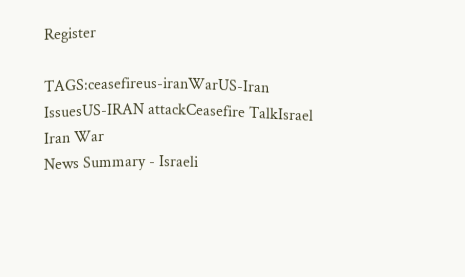Register

TAGS:ceasefireus-iranWarUS-Iran IssuesUS-IRAN attackCeasefire TalkIsrael Iran War
News Summary - Israeli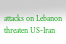attacks on Lebanon threaten US-Iran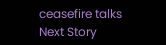ceasefire talks
Next Story